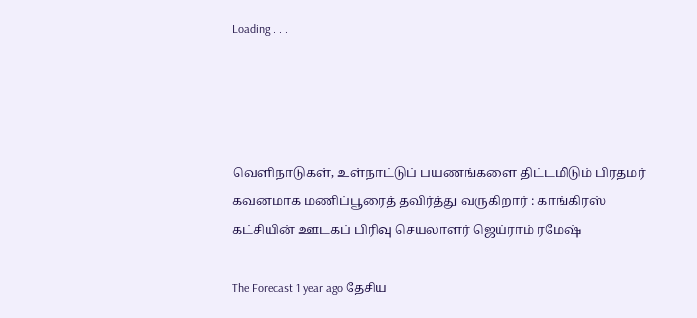Loading . . .




வெளிநாடுகள், உள்நாட்டுப் பயணங்களை திட்டமிடும் பிரதமர் கவனமாக மணிப்பூரைத் தவிர்த்து வருகிறார் : காங்கிரஸ் கட்சியின் ஊடகப் பிரிவு செயலாளர் ஜெய்ராம் ரமேஷ்

The Forecast 1 year ago தேசிய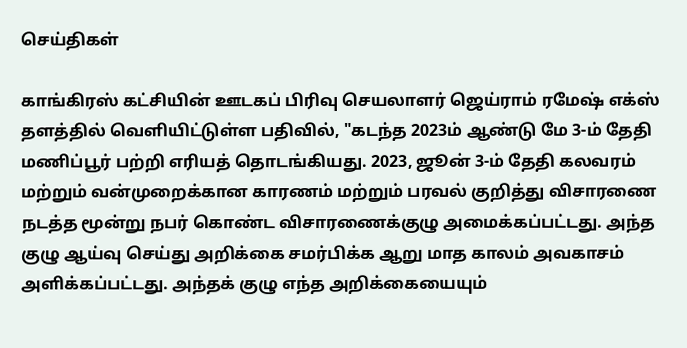செய்திகள்

காங்கிரஸ் கட்சியின் ஊடகப் பிரிவு செயலாளர் ஜெய்ராம் ரமேஷ் எக்ஸ் தளத்தில் வெளியிட்டுள்ள பதிவில், "கடந்த 2023ம் ஆண்டு மே 3-ம் தேதி மணிப்பூர் பற்றி எரியத் தொடங்கியது. 2023, ஜூன் 3-ம் தேதி கலவரம் மற்றும் வன்முறைக்கான காரணம் மற்றும் பரவல் குறித்து விசாரணை நடத்த மூன்று நபர் கொண்ட விசாரணைக்குழு அமைக்கப்பட்டது. அந்த குழு ஆய்வு செய்து அறிக்கை சமர்பிக்க ஆறு மாத காலம் அவகாசம் அளிக்கப்பட்டது. அந்தக் குழு எந்த அறிக்கையையும்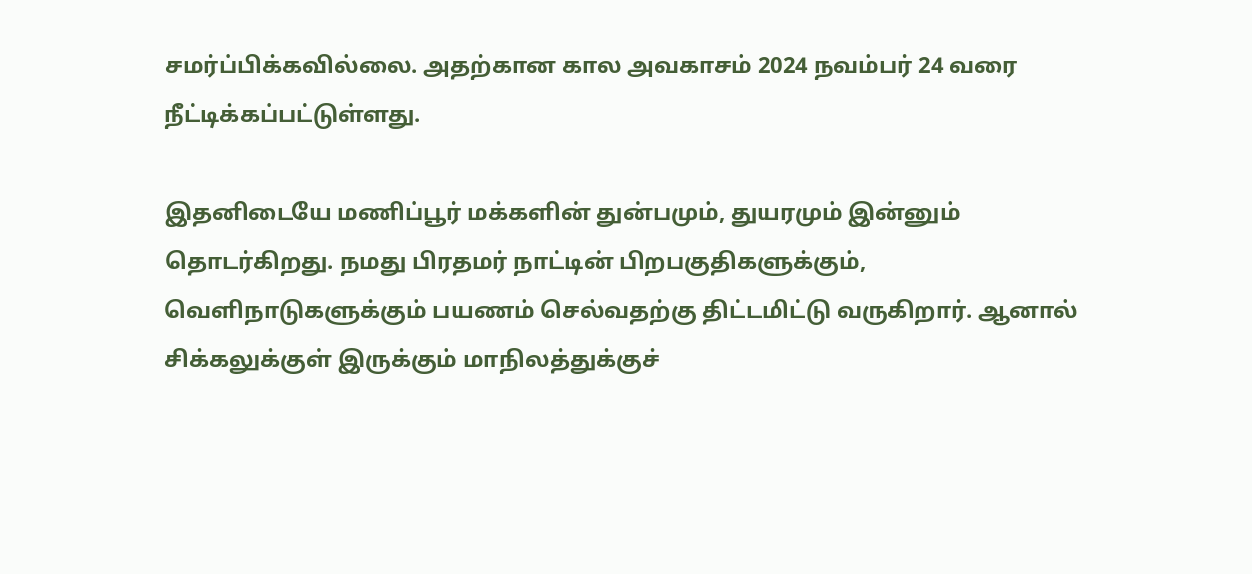சமர்ப்பிக்கவில்லை. அதற்கான கால அவகாசம் 2024 நவம்பர் 24 வரை நீட்டிக்கப்பட்டுள்ளது.

இதனிடையே மணிப்பூர் மக்களின் துன்பமும், துயரமும் இன்னும் தொடர்கிறது. நமது பிரதமர் நாட்டின் பிறபகுதிகளுக்கும், வெளிநாடுகளுக்கும் பயணம் செல்வதற்கு திட்டமிட்டு வருகிறார். ஆனால் சிக்கலுக்குள் இருக்கும் மாநிலத்துக்குச்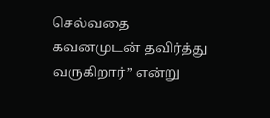செல்வதை கவனமுடன் தவிர்த்து வருகிறார்” என்று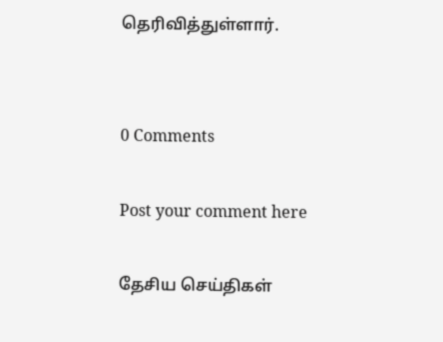தெரிவித்துள்ளார்.


0 Comments

Post your comment here

தேசிய செய்திகள்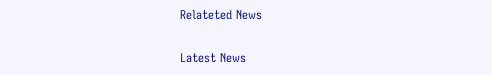Relateted News

Latest News